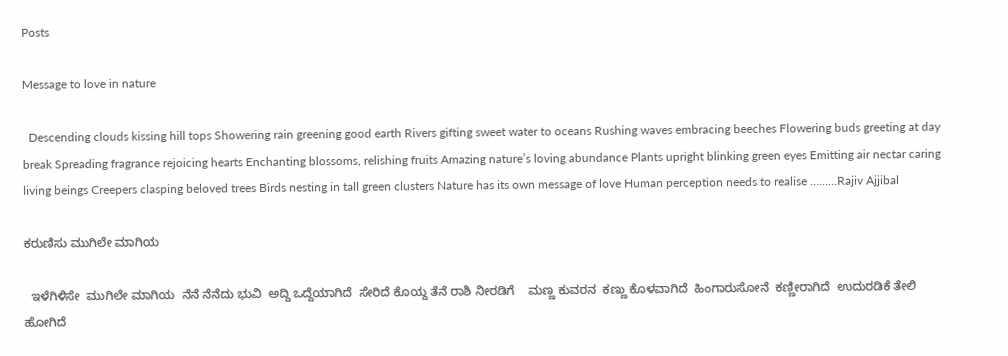Posts

Message to love in nature

  Descending clouds kissing hill tops Showering rain greening good earth Rivers gifting sweet water to oceans Rushing waves embracing beeches Flowering buds greeting at day break Spreading fragrance rejoicing hearts Enchanting blossoms, relishing fruits Amazing nature’s loving abundance Plants upright blinking green eyes Emitting air nectar caring living beings Creepers clasping beloved trees Birds nesting in tall green clusters Nature has its own message of love Human perception needs to realise ………Rajiv Ajjibal

ಕರುಣಿಸು ಮುಗಿಲೇ ಮಾಗಿಯ

  ಇಳೆಗಿಳಿಸೇ  ಮುಗಿಲೇ ಮಾಗಿಯ  ನೆನೆ ನೆನೆದು ಭುವಿ  ಅದ್ದಿ ಒದ್ದೆಯಾಗಿದೆ  ಸೇರಿದೆ ಕೊಯ್ದ ತೆನೆ ರಾಶಿ ನೀರಡಿಗೆ    ಮಣ್ಣ ಕುವರನ  ಕಣ್ಣು ಕೊಳವಾಗಿದೆ  ಹಿಂಗಾರುಸೋನೆ  ಕಣ್ಣೀರಾಗಿದೆ  ಉದುರಡಿಕೆ ತೇಲಿ ಹೋಗಿದೆ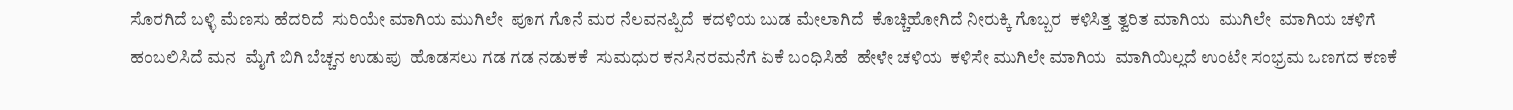ಸೊರಗಿದೆ ಬಳ್ಳಿ ಮೆಣಸು ಹೆದರಿದೆ  ಸುರಿಯೇ ಮಾಗಿಯ ಮುಗಿಲೇ  ಪೂಗ ಗೊನೆ ಮರ ನೆಲವನಪ್ಪಿದೆ  ಕದಳಿಯ ಬುಡ ಮೇಲಾಗಿದೆ  ಕೊಚ್ಚಿಹೋಗಿದೆ ನೀರುಕ್ಕಿ ಗೊಬ್ಬರ  ಕಳಿಸಿತ್ತ ತ್ವರಿತ ಮಾಗಿಯ  ಮುಗಿಲೇ  ಮಾಗಿಯ ಚಳಿಗೆ ಹಂಬಲಿಸಿದೆ ಮನ  ಮೈಗೆ ಬಿಗಿ ಬೆಚ್ಚನ ಉಡುಪು  ಹೊಡಸಲು ಗಡ ಗಡ ನಡುಕಕೆ  ಸುಮಧುರ ಕನಸಿನರಮನೆಗೆ ಏಕೆ ಬಂಧಿಸಿಹೆ  ಹೇಳೇ ಚಳಿಯ  ಕಳಿಸೇ ಮುಗಿಲೇ ಮಾಗಿಯ  ಮಾಗಿಯಿಲ್ಲದೆ ಉಂಟೇ ಸಂಭ್ರಮ ಒಣಗದ ಕಣಕೆ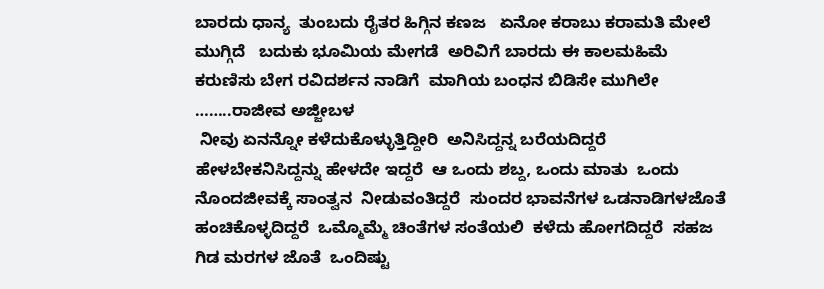ಬಾರದು ಧಾನ್ಯ  ತುಂಬದು ರೈತರ ಹಿಗ್ಗಿನ ಕಣಜ   ಏನೋ ಕರಾಬು ಕರಾಮತಿ ಮೇಲೆ   ಮುಗ್ಗಿದೆ   ಬದುಕು ಭೂಮಿಯ ಮೇಗಡೆ  ಅರಿವಿಗೆ ಬಾರದು ಈ ಕಾಲಮಹಿಮೆ   ಕರುಣಿಸು ಬೇಗ ರವಿದರ್ಶನ ನಾಡಿಗೆ  ಮಾಗಿಯ ಬಂಧನ ಬಿಡಿಸೇ ಮುಗಿಲೇ  ……..ರಾಜೀವ ಅಜ್ಜೀಬಳ
 ನೀವು ಏನನ್ನೋ ಕಳೆದುಕೊಳ್ಳುತ್ತಿದ್ದೀರಿ  ಅನಿಸಿದ್ದನ್ನ ಬರೆಯದಿದ್ದರೆ  ಹೇಳಬೇಕನಿಸಿದ್ದನ್ನು ಹೇಳದೇ ಇದ್ದರೆ  ಆ ಒಂದು ಶಬ್ದ, ಒಂದು ಮಾತು  ಒಂದು ನೊಂದಜೀವಕ್ಕೆ ಸಾಂತ್ವನ  ನೀಡುವಂತಿದ್ದರೆ  ಸುಂದರ ಭಾವನೆಗಳ ಒಡನಾಡಿಗಳಜೊತೆ  ಹಂಚಿಕೊಳ್ಳದಿದ್ದರೆ  ಒಮ್ಮೊಮ್ಮೆ ಚಿಂತೆಗಳ ಸಂತೆಯಲಿ  ಕಳೆದು ಹೋಗದಿದ್ದರೆ  ಸಹಜ ಗಿಡ ಮರಗಳ ಜೊತೆ  ಒಂದಿಷ್ಟು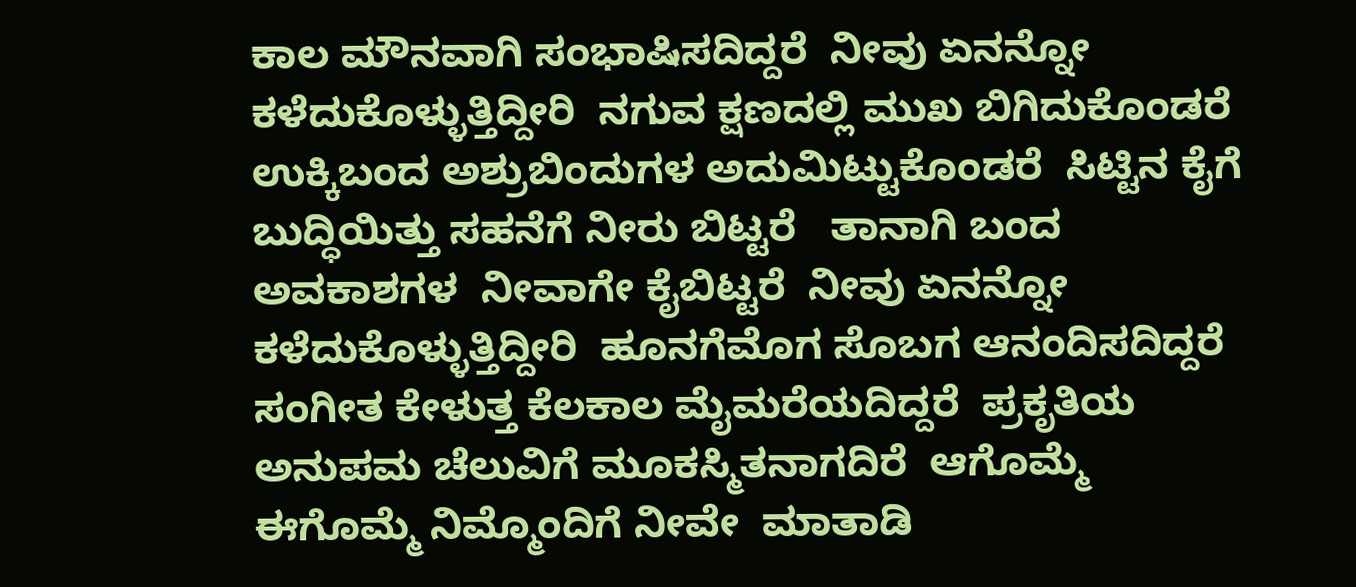ಕಾಲ ಮೌನವಾಗಿ ಸಂಭಾಷಿಸದಿದ್ದರೆ  ನೀವು ಏನನ್ನೋ ಕಳೆದುಕೊಳ್ಳುತ್ತಿದ್ದೀರಿ  ನಗುವ ಕ್ಷಣದಲ್ಲಿ ಮುಖ ಬಿಗಿದುಕೊಂಡರೆ  ಉಕ್ಕಿಬಂದ ಅಶ್ರುಬಿಂದುಗಳ ಅದುಮಿಟ್ಟುಕೊಂಡರೆ  ಸಿಟ್ಟಿನ ಕೈಗೆ ಬುದ್ಧಿಯಿತ್ತು ಸಹನೆಗೆ ನೀರು ಬಿಟ್ಟರೆ   ತಾನಾಗಿ ಬಂದ  ಅವಕಾಶಗಳ  ನೀವಾಗೇ ಕೈಬಿಟ್ಟರೆ  ನೀವು ಏನನ್ನೋ ಕಳೆದುಕೊಳ್ಳುತ್ತಿದ್ದೀರಿ  ಹೂನಗೆಮೊಗ ಸೊಬಗ ಆನಂದಿಸದಿದ್ದರೆ  ಸಂಗೀತ ಕೇಳುತ್ತ ಕೆಲಕಾಲ ಮೈಮರೆಯದಿದ್ದರೆ  ಪ್ರಕೃತಿಯ ಅನುಪಮ ಚೆಲುವಿಗೆ ಮೂಕಸ್ಮಿತನಾಗದಿರೆ  ಆಗೊಮ್ಮೆ ಈಗೊಮ್ಮೆ ನಿಮ್ಮೊಂದಿಗೆ ನೀವೇ  ಮಾತಾಡಿ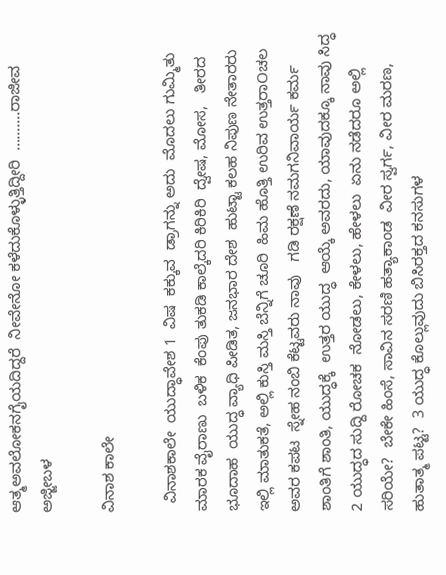ಆತ್ಮಅವಲೋಕನಗೈಯದಿದ್ದರೆ  ನೀವೇನೋ ಕಳೆದುಕೊಳ್ಳುತ್ತಿದ್ದೀರಿ  ……….ರಾಜೀವ ಅಜ್ಜೀಬಳ

ವಿನಾಶ ಕಾಲೇ

  ವಿನಾಶಕಾಲೇ  ಯುದ್ಧಾವೇಶ 1  ವಿಷ  ಕಕ್ಕುವ  ಡ್ರಾಗನ್ನು ಅದು  ಮೊದಲು ಗುಮ್ಮಿತು  ಮಾರಕ ವೈರಾಣು  ಬಳಿಕ  ಕೆಂಪು ತುಕಡಿ ಕಾಲ್ಕೆದರಿ ಕಿರಿಕಿರಿ  ದ್ವೇಷ, ಮೋಸ,   ತೀರದ ಭೂದಾಹ  ಯುದ್ಧ ವ್ಯಾಧಿ ಪೀಡಿತ, ಜನಭಾರ ದೇಶ  ಹುಟ್ಟಾ ಕಲಹ ನಿಪುಣ ನೇತಾರರು  ಇಲ್ಲಿ ಮಾತುಕತೆ, ಅಲ್ಲಿ ಕುಸ್ತಿ ಮಸ್ತಿ ಬೆನ್ನಿಗೆ ಚೂರಿ  ಹಿಮ ಹೊತ್ತಿ ಉರಿವ ಉತ್ತರಾOಚಲ ಅವರ ಕಪಟ  ಸ್ನೇಹ ನಂಬಿ ಕೆಟ್ಟವರು ನಾವು   ಗಡಿ ರಕ್ಷಣೆ ನಮಗನಿವಾರ್ಯ ಕರ್ಮ  ಶಾಂತಿಗೆ ಶಾಂತಿ, ಯುದ್ಧಕ್ಕೆ  ಉತ್ತರ ಯುದ್ಧ  ಆಯ್ಕೆ ಅವರದು, ಯಾವುದಕ್ಕೂ ನಾವು ಸಿದ್ಧ  2 ಯುದ್ಧದ ಸುದ್ದಿ ರೋಚಕ  ನೋಡಲು, ಕೇಳಲು, ಹೇಳಲು  ಏನು ನಡೆದರೂ ಅಲ್ಲಿ ಸರಿಯೇ?  ಬೇಕೇ ಹಿಂಸೆ, ಸಾವಿನ ಸರಣಿ ಹತ್ಯಾಕಾಂಡ  ವೀರ ಸ್ವರ್ಗ, ವೀರ ಮರಣ, ಹುತಾತ್ಮ ಪಟ್ಟ?  3 ಯುದ್ಧ ಕೊಲ್ಲುವುದು ಬಿಸಿರಕ್ತದ ಕನಸುಗಳ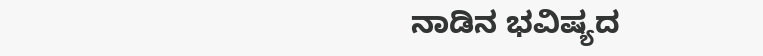ನಾಡಿನ ಭವಿಷ್ಯದ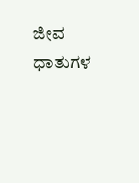ಜೀವ ಧಾತುಗಳ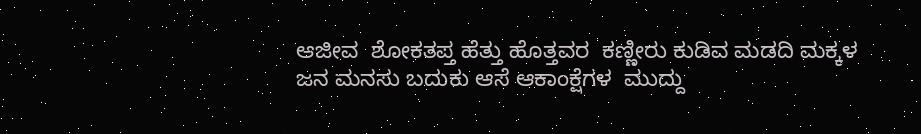ಆಜೀವ  ಶೋಕತಪ್ತ ಹೆತ್ತು ಹೊತ್ತವರ  ಕಣ್ಣೀರು ಕುಡಿವ ಮಡದಿ ಮಕ್ಕಳ  ಜನ ಮನಸು ಬದುಕು ಆಸೆ ಆಕಾಂಕ್ಷೆಗಳ  ಮುದ್ದು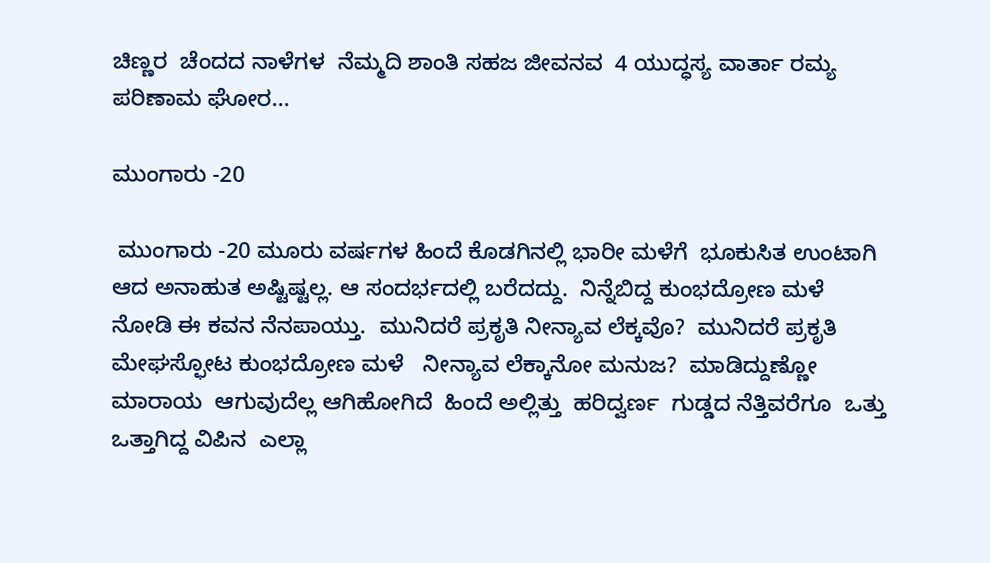ಚಿಣ್ಣರ  ಚೆಂದದ ನಾಳೆಗಳ  ನೆಮ್ಮದಿ ಶಾಂತಿ ಸಹಜ ಜೀವನವ  4 ಯುದ್ಧಸ್ಯ ವಾರ್ತಾ ರಮ್ಯ  ಪರಿಣಾಮ ಘೋರ...

ಮುಂಗಾರು -20

 ಮುಂಗಾರು -20 ಮೂರು ವರ್ಷಗಳ ಹಿಂದೆ ಕೊಡಗಿನಲ್ಲಿ ಭಾರೀ ಮಳೆಗೆ  ಭೂಕುಸಿತ ಉಂಟಾಗಿ ಆದ ಅನಾಹುತ ಅಷ್ಟಿಷ್ಟಲ್ಲ. ಆ ಸಂದರ್ಭದಲ್ಲಿ ಬರೆದದ್ದು.  ನಿನ್ನೆಬಿದ್ದ ಕುಂಭದ್ರೋಣ ಮಳೆ ನೋಡಿ ಈ ಕವನ ನೆನಪಾಯ್ತು.  ಮುನಿದರೆ ಪ್ರಕೃತಿ ನೀನ್ಯಾವ ಲೆಕ್ಕವೊ?  ಮುನಿದರೆ ಪ್ರಕೃತಿ  ಮೇಘಸ್ಫೋಟ ಕುಂಭದ್ರೋಣ ಮಳೆ   ನೀನ್ಯಾವ ಲೆಕ್ಕಾನೋ ಮನುಜ?  ಮಾಡಿದ್ದುಣ್ಣೋ ಮಾರಾಯ  ಆಗುವುದೆಲ್ಲ ಆಗಿಹೋಗಿದೆ  ಹಿಂದೆ ಅಲ್ಲಿತ್ತು  ಹರಿದ್ವರ್ಣ  ಗುಡ್ಡದ ನೆತ್ತಿವರೆಗೂ  ಒತ್ತು ಒತ್ತಾಗಿದ್ದ ವಿಪಿನ  ಎಲ್ಲಾ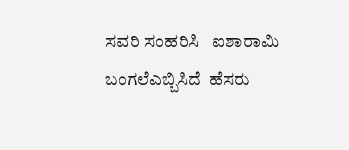ಸವರಿ ಸಂಹರಿಸಿ   ಐಶಾರಾಮಿ ಬಂಗಲೆಎಬ್ಬಿಸಿದೆ  ಹೆಸರು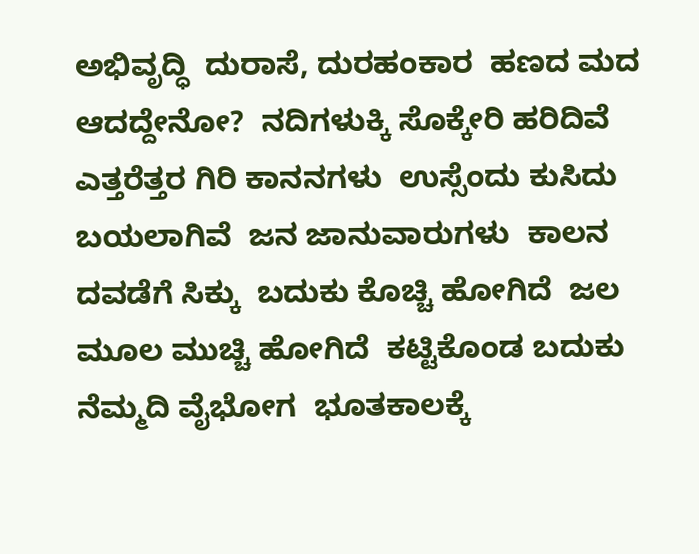ಅಭಿವೃದ್ಧಿ  ದುರಾಸೆ, ದುರಹಂಕಾರ  ಹಣದ ಮದ ಆದದ್ದೇನೋ?  ನದಿಗಳುಕ್ಕಿ ಸೊಕ್ಕೇರಿ ಹರಿದಿವೆ  ಎತ್ತರೆತ್ತರ ಗಿರಿ ಕಾನನಗಳು  ಉಸ್ಸೆಂದು ಕುಸಿದು ಬಯಲಾಗಿವೆ  ಜನ ಜಾನುವಾರುಗಳು  ಕಾಲನ ದವಡೆಗೆ ಸಿಕ್ಕು  ಬದುಕು ಕೊಚ್ಚಿ ಹೋಗಿದೆ  ಜಲ ಮೂಲ ಮುಚ್ಚಿ ಹೋಗಿದೆ  ಕಟ್ಟಿಕೊಂಡ ಬದುಕು  ನೆಮ್ಮದಿ ವೈಭೋಗ  ಭೂತಕಾಲಕ್ಕೆ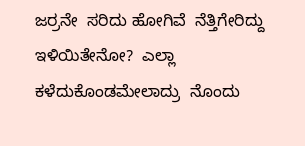ಜರ್ರನೇ  ಸರಿದು ಹೋಗಿವೆ  ನೆತ್ತಿಗೇರಿದ್ದು ಇಳಿಯಿತೇನೋ?  ಎಲ್ಲಾ ಕಳೆದುಕೊಂಡಮೇಲಾದ್ರು  ನೊಂದು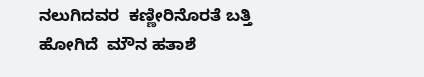ನಲುಗಿದವರ  ಕಣ್ಣೀರಿನೊರತೆ ಬತ್ತಿ ಹೋಗಿದೆ  ಮೌನ ಹತಾಶೆ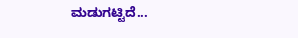ಮಡುಗಟ್ಟಿದೆ...